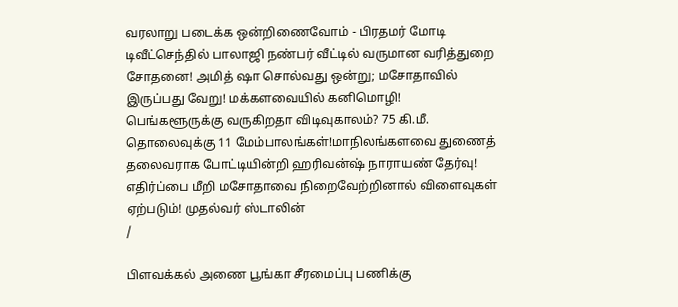வரலாறு படைக்க ஒன்றிணைவோம் - பிரதமர் மோடி டிவீட்செந்தில் பாலாஜி நண்பர் வீட்டில் வருமான வரித்துறை சோதனை! அமித் ஷா சொல்வது ஒன்று; மசோதாவில் இருப்பது வேறு! மக்களவையில் கனிமொழி! பெங்களூருக்கு வருகிறதா விடிவுகாலம்? 75 கி.மீ. தொலைவுக்கு 11 மேம்பாலங்கள்!மாநிலங்களவை துணைத் தலைவராக போட்டியின்றி ஹரிவன்ஷ் நாராயண் தேர்வு! எதிர்ப்பை மீறி மசோதாவை நிறைவேற்றினால் விளைவுகள் ஏற்படும்! முதல்வர் ஸ்டாலின்
/

பிளவக்கல் அணை பூங்கா சீரமைப்பு பணிக்கு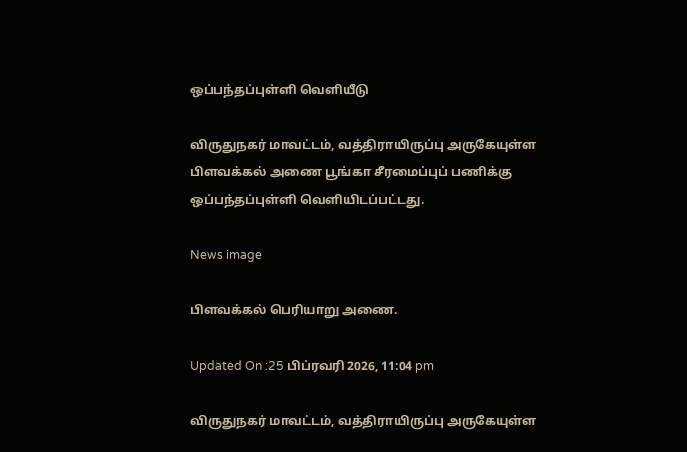ஒப்பந்தப்புள்ளி வெளியீடு

விருதுநகர் மாவட்டம், வத்திராயிருப்பு அருகேயுள்ள பிளவக்கல் அணை பூங்கா சீரமைப்புப் பணிக்கு ஒப்பந்தப்புள்ளி வெளியிடப்பட்டது.

News image

பிளவக்கல் பெரியாறு அணை.

Updated On :25 பிப்ரவரி 2026, 11:04 pm

விருதுநகர் மாவட்டம், வத்திராயிருப்பு அருகேயுள்ள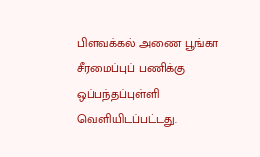பிளவக்கல் அணை பூங்கா சீரமைப்புப் பணிக்கு ஒப்பந்தப்புள்ளி வெளியிடப்பட்டது.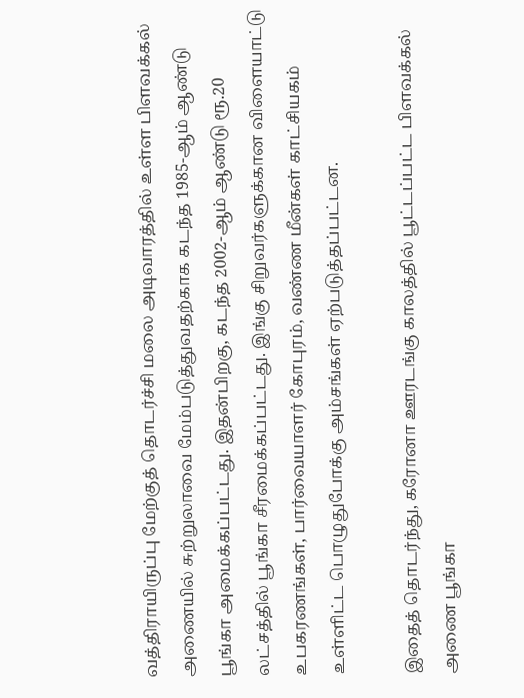வத்திராயிருப்பு மேற்குத் தொடர்ச்சி மலை அடிவாரத்தில் உள்ள பிளவக்கல் அணையில் சுற்றுலாவை மேம்படுத்துவதற்காக கடந்த 1985-ஆம் ஆண்டு பூங்கா அமைக்கப்பட்டது. இதன்பிறகு, கடந்த 2002-ஆம் ஆண்டு ரூ.20 லட்சத்தில் பூங்கா சீரமைக்கப்பட்டது. இங்கு சிறுவர்களுக்கான விளையாட்டு உபகரணங்கள், பார்வையாளர் கோபுரம், வண்ண மீன்கள் காட்சியகம் உள்ளிட்ட பொழுதுபோக்கு அம்சங்கள் ஏற்படுத்தப்பட்டன.

இதைத் தொடர்ந்து, கரோனா ஊரடங்கு காலத்தில் பூட்டப்பட்ட பிளவக்கல் அணை பூங்கா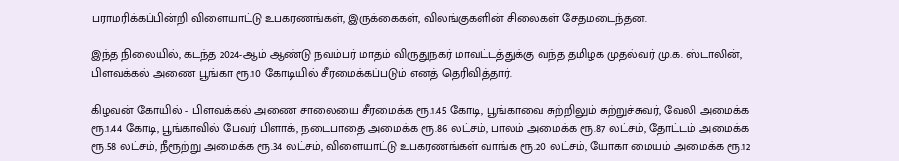பராமரிக்கப்பின்றி விளையாட்டு உபகரணங்கள், இருக்கைகள், விலங்குகளின் சிலைகள் சேதமடைந்தன.

இந்த நிலையில், கடந்த 2024-ஆம் ஆண்டு நவம்பர் மாதம் விருதுநகர் மாவட்டத்துக்கு வந்த தமிழக முதல்வர் மு.க. ஸ்டாலின், பிளவக்கல் அணை பூங்கா ரூ.10 கோடியில் சீரமைக்கப்படும் எனத் தெரிவித்தார்.

கிழவன் கோயில் - பிளவக்கல் அணை சாலையை சீரமைக்க ரூ.1.45 கோடி, பூங்காவை சுற்றிலும் சுற்றுச்சுவர், வேலி அமைக்க ரூ.1.44 கோடி, பூங்காவில் பேவர் பிளாக், நடைபாதை அமைக்க ரூ.86 லட்சம், பாலம் அமைக்க ரூ.87 லட்சம், தோட்டம் அமைக்க ரூ.58 லட்சம், நீரூற்று அமைக்க ரூ.34 லட்சம், விளையாட்டு உபகரணங்கள் வாங்க ரூ.20 லட்சம், யோகா மையம் அமைக்க ரூ.12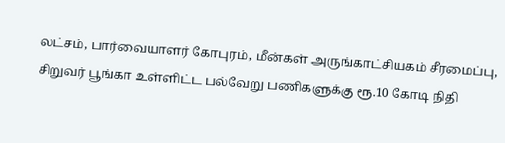லட்சம், பார்வையாளர் கோபுரம், மீன்கள் அருங்காட்சியகம் சீரமைப்பு, சிறுவர் பூங்கா உள்ளிட்ட பல்வேறு பணிகளுக்கு ரூ.10 கோடி நிதி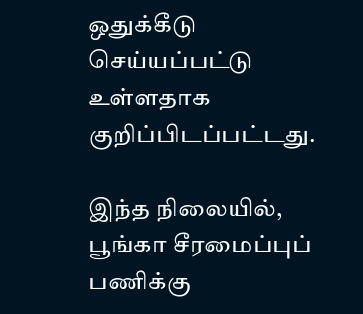ஒதுக்கீடு செய்யப்பட்டு உள்ளதாக குறிப்பிடப்பட்டது.

இந்த நிலையில், பூங்கா சீரமைப்புப் பணிக்கு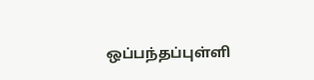ஒப்பந்தப்புள்ளி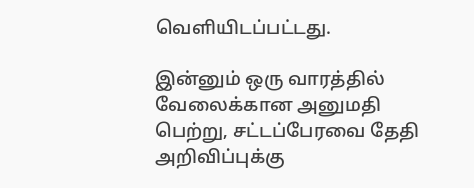வெளியிடப்பட்டது.

இன்னும் ஒரு வாரத்தில் வேலைக்கான அனுமதி பெற்று, சட்டப்பேரவை தேதி அறிவிப்புக்கு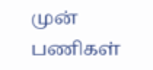முன் பணிகள்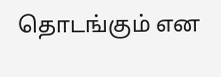தொடங்கும் என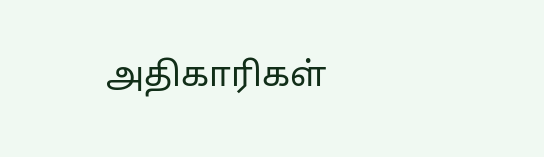அதிகாரிகள்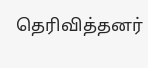தெரிவித்தனர்